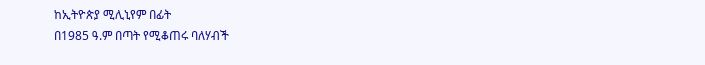ከኢትዮጵያ ሚሊኒየም በፊት
በ1985 ዓ.ም በጣት የሚቆጠሩ ባለሃብች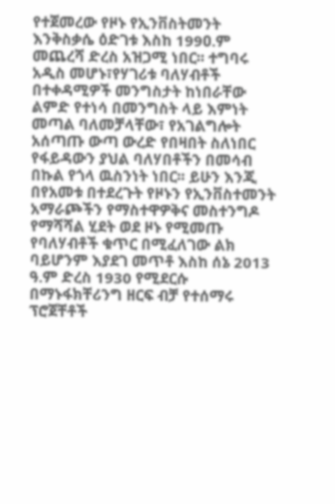የተጀመረው የዞኑ የኢንቨስትመንት እንቅስቃሴ ዕድገቱ እስከ 199ዐ.ም መጨረሻ ድረስ አዝጋሚ ነበር፡፡ ተግባሩ አዲስ መሆኑ፣የሃገሪቱ ባለሃብቶች በተቀዳሚዎች መንግስታት ከነበራቸው ልምድ የተነሳ በመንግስት ላይ እምነት መጣል ባለመቻላቸው፣ የአገልግሎት አሰጣጡ ውጣ ውረድ የበዛበት ስለነበር የፋይዳውን ያህል ባለሃበቶችን በመሳብ በኩል የጎላ ዉስንነት ነበር፡፡ ይሁን እንጂ በየአመቱ በተደረጉት የዞኑን የኢንቨስተመንት አማራጮችን የማስተዋዎቅና መስተንግዶ የማሻሻል ሂደት ወደ ዞኑ የሚመጡ የባለሃብቶች ቁጥር በሚፈለገው ልክ ባይሆንም እያደገ መጥቶ እስከ ሰኔ 2013 ዓ.ም ድረስ 1930 የሚደርሱ በማኑፋክቸሪንግ ዘርፍ ብቻ የተሰማሩ ፕሮጀቸቶች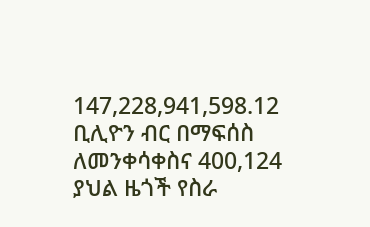147,228,941,598.12 ቢሊዮን ብር በማፍሰስ ለመንቀሳቀስና 400,124 ያህል ዜጎች የስራ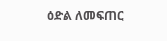ዕድል ለመፍጠር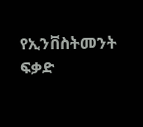የኢንቨስትመንት ፍቃድ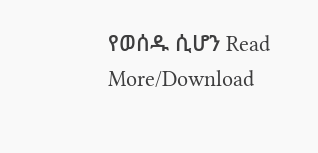የወሰዱ ሲሆን Read More/Download